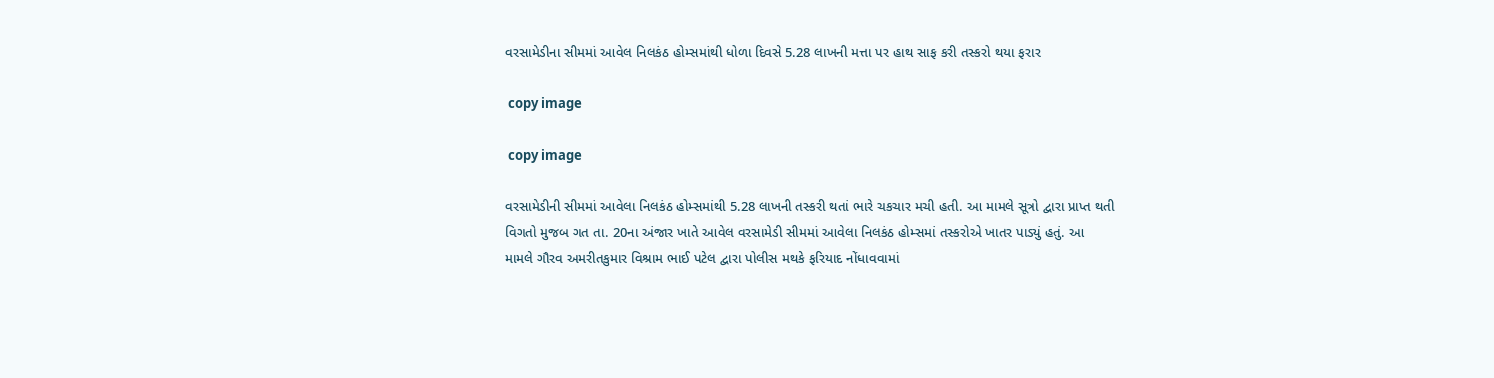વરસામેડીના સીમમાં આવેલ નિલકંઠ હોમ્સમાંથી ધોળા દિવસે 5.28 લાખની મત્તા પર હાથ સાફ કરી તસ્કરો થયા ફરાર

 copy image

 copy image

વરસામેડીની સીમમાં આવેલા નિલકંઠ હોમ્સમાંથી 5.28 લાખની તસ્કરી થતાં ભારે ચકચાર મચી હતી. આ મામલે સૂત્રો દ્વારા પ્રાપ્ત થતી વિગતો મુજબ ગત તા. 20ના અંજાર ખાતે આવેલ વરસામેડી સીમમાં આવેલા નિલકંઠ હોમ્સમાં તસ્કરોએ ખાતર પાડ્યું હતું. આ મામલે ગૌરવ અમરીતકુમાર વિશ્રામ ભાઈ પટેલ દ્વારા પોલીસ મથકે ફરિયાદ નોંધાવવામાં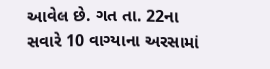આવેલ છે. ગત તા. 22ના સવારે 10 વાગ્યાના અરસામાં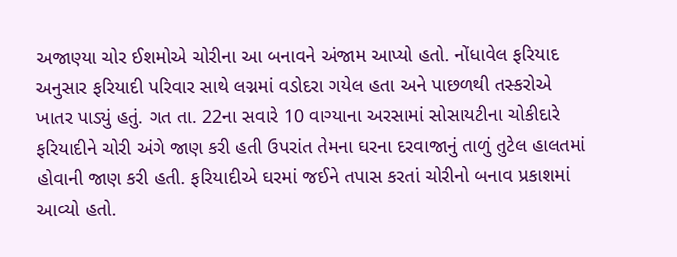અજાણ્યા ચોર ઈશમોએ ચોરીના આ બનાવને અંજામ આપ્યો હતો. નોંધાવેલ ફરિયાદ અનુસાર ફરિયાદી પરિવાર સાથે લગ્નમાં વડોદરા ગયેલ હતા અને પાછળથી તસ્કરોએ ખાતર પાડ્યું હતું. ગત તા. 22ના સવારે 10 વાગ્યાના અરસામાં સોસાયટીના ચોકીદારે ફરિયાદીને ચોરી અંગે જાણ કરી હતી ઉપરાંત તેમના ઘરના દરવાજાનું તાળું તુટેલ હાલતમાં હોવાની જાણ કરી હતી. ફરિયાદીએ ઘરમાં જઈને તપાસ કરતાં ચોરીનો બનાવ પ્રકાશમાં આવ્યો હતો.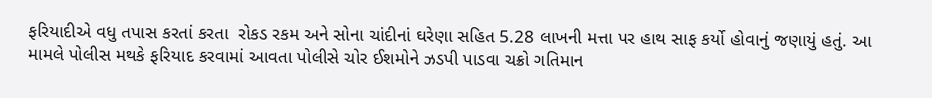ફરિયાદીએ વધુ તપાસ કરતાં કરતા  રોકડ રકમ અને સોના ચાંદીનાં ઘરેણા સહિત 5.28 લાખની મત્તા પર હાથ સાફ કર્યો હોવાનું જણાયું હતું. આ મામલે પોલીસ મથકે ફરિયાદ કરવામાં આવતા પોલીસે ચોર ઈશમોને ઝડપી પાડવા ચક્રો ગતિમાન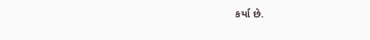કર્યા છે.